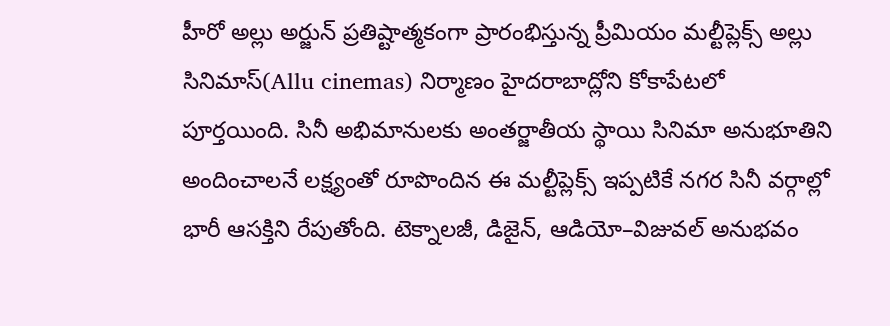హీరో అల్లు అర్జున్ ప్రతిష్టాత్మకంగా ప్రారంభిస్తున్న ప్రీమియం మల్టీప్లెక్స్ అల్లు సినిమాస్(Allu cinemas) నిర్మాణం హైదరాబాద్లోని కోకాపేటలో పూర్తయింది. సినీ అభిమానులకు అంతర్జాతీయ స్థాయి సినిమా అనుభూతిని అందించాలనే లక్ష్యంతో రూపొందిన ఈ మల్టీప్లెక్స్ ఇప్పటికే నగర సినీ వర్గాల్లో భారీ ఆసక్తిని రేపుతోంది. టెక్నాలజీ, డిజైన్, ఆడియో–విజువల్ అనుభవం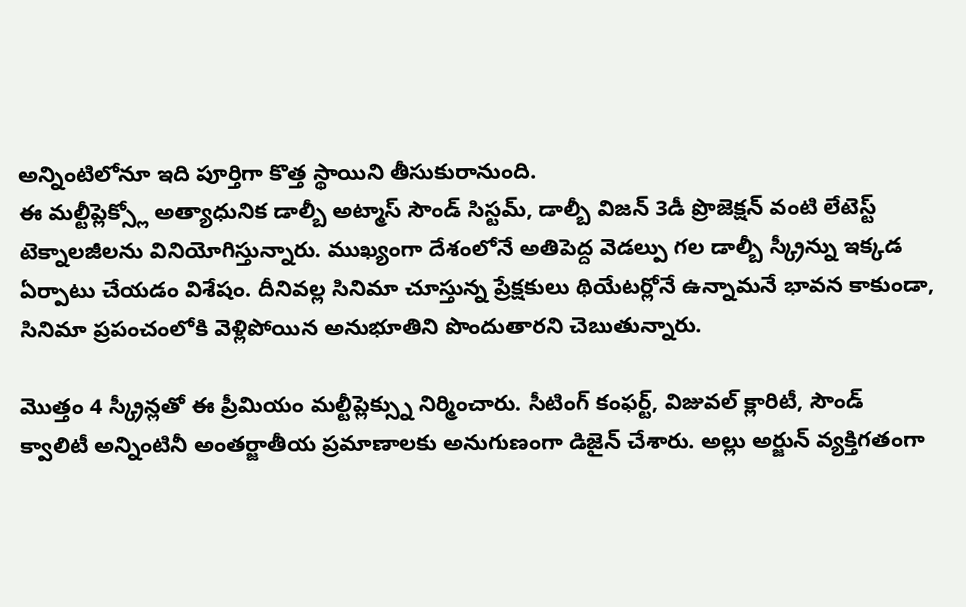అన్నింటిలోనూ ఇది పూర్తిగా కొత్త స్థాయిని తీసుకురానుంది.
ఈ మల్టీప్లెక్స్లో అత్యాధునిక డాల్బీ అట్మాస్ సౌండ్ సిస్టమ్, డాల్బీ విజన్ 3డీ ప్రొజెక్షన్ వంటి లేటెస్ట్ టెక్నాలజీలను వినియోగిస్తున్నారు. ముఖ్యంగా దేశంలోనే అతిపెద్ద వెడల్పు గల డాల్బీ స్క్రీన్ను ఇక్కడ ఏర్పాటు చేయడం విశేషం. దీనివల్ల సినిమా చూస్తున్న ప్రేక్షకులు థియేటర్లోనే ఉన్నామనే భావన కాకుండా, సినిమా ప్రపంచంలోకి వెళ్లిపోయిన అనుభూతిని పొందుతారని చెబుతున్నారు.

మొత్తం 4 స్క్రీన్లతో ఈ ప్రీమియం మల్టీప్లెక్స్ను నిర్మించారు. సీటింగ్ కంఫర్ట్, విజువల్ క్లారిటీ, సౌండ్ క్వాలిటీ అన్నింటినీ అంతర్జాతీయ ప్రమాణాలకు అనుగుణంగా డిజైన్ చేశారు. అల్లు అర్జున్ వ్యక్తిగతంగా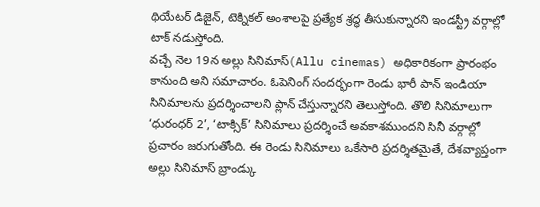థియేటర్ డిజైన్, టెక్నికల్ అంశాలపై ప్రత్యేక శ్రద్ధ తీసుకున్నారని ఇండస్ట్రీ వర్గాల్లో టాక్ నడుస్తోంది.
వచ్చే నెల 19న అల్లు సినిమాస్(Allu cinemas) అధికారికంగా ప్రారంభం కానుంది అని సమాచారం. ఓపెనింగ్ సందర్భంగా రెండు భారీ పాన్ ఇండియా సినిమాలను ప్రదర్శించాలని ప్లాన్ చేస్తున్నారని తెలుస్తోంది. తొలి సినిమాలుగా ‘ధురంధర్ 2’, ‘టాక్సిక్’ సినిమాలు ప్రదర్శించే అవకాశముందని సినీ వర్గాల్లో ప్రచారం జరుగుతోంది. ఈ రెండు సినిమాలు ఒకేసారి ప్రదర్శితమైతే, దేశవ్యాప్తంగా అల్లు సినిమాస్ బ్రాండ్కు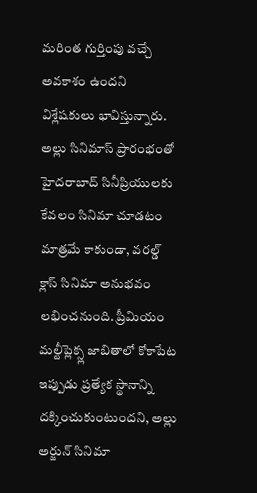మరింత గుర్తింపు వచ్చే అవకాశం ఉందని విశ్లేషకులు భావిస్తున్నారు.
అల్లు సినిమాస్ ప్రారంభంతో హైదరాబాద్ సినీప్రియులకు కేవలం సినిమా చూడటం మాత్రమే కాకుండా, వరల్డ్ క్లాస్ సినిమా అనుభవం లభించనుంది. ప్రీమియం మల్టీప్లెక్స్ల జాబితాలో కోకాపేట ఇప్పుడు ప్రత్యేక స్థానాన్ని దక్కించుకుంటుందని, అల్లు అర్జున్ సినిమా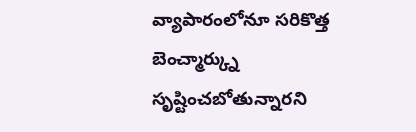వ్యాపారంలోనూ సరికొత్త బెంచ్మార్క్ను సృష్టించబోతున్నారని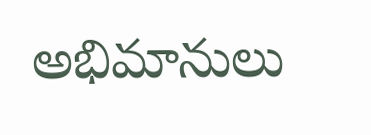అభిమానులు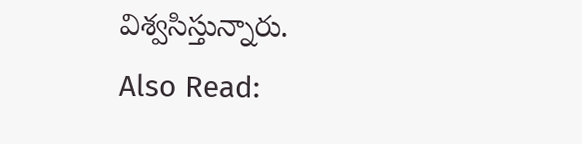విశ్వసిస్తున్నారు.
Also Read: